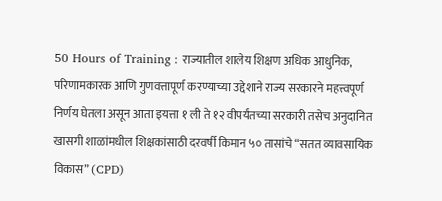50 Hours of Training : राज्यातील शालेय शिक्षण अधिक आधुनिक, परिणामकारक आणि गुणवत्तापूर्ण करण्याच्या उद्देशाने राज्य सरकारने महत्त्वपूर्ण निर्णय घेतला असून आता इयत्ता १ ली ते १२ वीपर्यंतच्या सरकारी तसेच अनुदानित खासगी शाळांमधील शिक्षकांसाठी दरवर्षी किमान ५० तासांचे “सतत व्यावसायिक विकास” (CPD)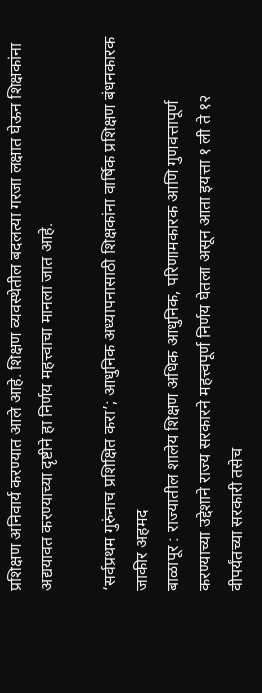प्रशिक्षण अनिवार्य करण्यात आले आहे. शिक्षण व्यवस्थेतील बदलत्या गरजा लक्षात घेऊन शिक्षकांना अद्ययावत करण्याच्या दृष्टीने हा निर्णय महत्त्वाचा मानला जात आहे.

‘सर्वप्रथम गुरुंनाच प्रशिक्षित करा’; आधुनिक अध्यापनासाठी शिक्षकांना वार्षिक प्रशिक्षण बंधनकारक
जाकीर अहमद
बाळापूर : राज्यातील शालेय शिक्षण अधिक आधुनिक, परिणामकारक आणि गुणवत्तापूर्ण करण्याच्या उद्देशाने राज्य सरकारने महत्त्वपूर्ण निर्णय घेतला असून आता इयत्ता १ ली ते १२ वीपर्यंतच्या सरकारी तसेच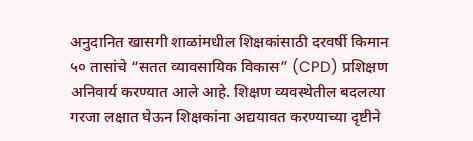अनुदानित खासगी शाळांमधील शिक्षकांसाठी दरवर्षी किमान ५० तासांचे “सतत व्यावसायिक विकास” (CPD) प्रशिक्षण अनिवार्य करण्यात आले आहे. शिक्षण व्यवस्थेतील बदलत्या गरजा लक्षात घेऊन शिक्षकांना अद्ययावत करण्याच्या दृष्टीने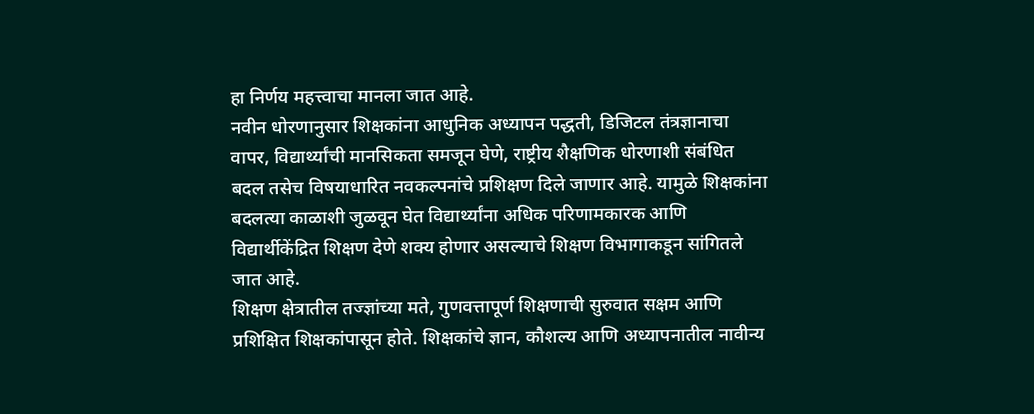हा निर्णय महत्त्वाचा मानला जात आहे.
नवीन धोरणानुसार शिक्षकांना आधुनिक अध्यापन पद्धती, डिजिटल तंत्रज्ञानाचा वापर, विद्यार्थ्यांची मानसिकता समजून घेणे, राष्ट्रीय शैक्षणिक धोरणाशी संबंधित बदल तसेच विषयाधारित नवकल्पनांचे प्रशिक्षण दिले जाणार आहे. यामुळे शिक्षकांना बदलत्या काळाशी जुळवून घेत विद्यार्थ्यांना अधिक परिणामकारक आणि विद्यार्थीकेंद्रित शिक्षण देणे शक्य होणार असल्याचे शिक्षण विभागाकडून सांगितले जात आहे.
शिक्षण क्षेत्रातील तज्ज्ञांच्या मते, गुणवत्तापूर्ण शिक्षणाची सुरुवात सक्षम आणि प्रशिक्षित शिक्षकांपासून होते. शिक्षकांचे ज्ञान, कौशल्य आणि अध्यापनातील नावीन्य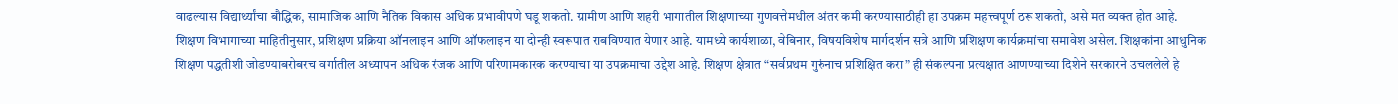वाढल्यास विद्यार्थ्यांचा बौद्धिक, सामाजिक आणि नैतिक विकास अधिक प्रभावीपणे घडू शकतो. ग्रामीण आणि शहरी भागातील शिक्षणाच्या गुणवत्तेमधील अंतर कमी करण्यासाठीही हा उपक्रम महत्त्वपूर्ण ठरू शकतो, असे मत व्यक्त होत आहे.
शिक्षण विभागाच्या माहितीनुसार, प्रशिक्षण प्रक्रिया ऑनलाइन आणि ऑफलाइन या दोन्ही स्वरूपात राबविण्यात येणार आहे. यामध्ये कार्यशाळा, वेबिनार, विषयविशेष मार्गदर्शन सत्रे आणि प्रशिक्षण कार्यक्रमांचा समावेश असेल. शिक्षकांना आधुनिक शिक्षण पद्धतीशी जोडण्याबरोबरच वर्गातील अध्यापन अधिक रंजक आणि परिणामकारक करण्याचा या उपक्रमाचा उद्देश आहे. शिक्षण क्षेत्रात “सर्वप्रथम गुरुंनाच प्रशिक्षित करा” ही संकल्पना प्रत्यक्षात आणण्याच्या दिशेने सरकारने उचललेले हे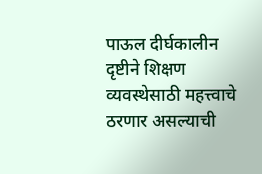पाऊल दीर्घकालीन दृष्टीने शिक्षण व्यवस्थेसाठी महत्त्वाचे ठरणार असल्याची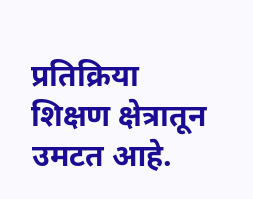प्रतिक्रिया शिक्षण क्षेत्रातून उमटत आहे.